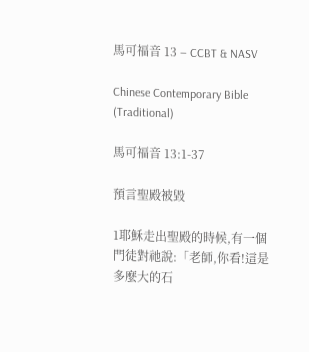馬可福音 13 – CCBT & NASV

Chinese Contemporary Bible (Traditional)

馬可福音 13:1-37

預言聖殿被毀

1耶穌走出聖殿的時候,有一個門徒對祂說:「老師,你看!這是多麼大的石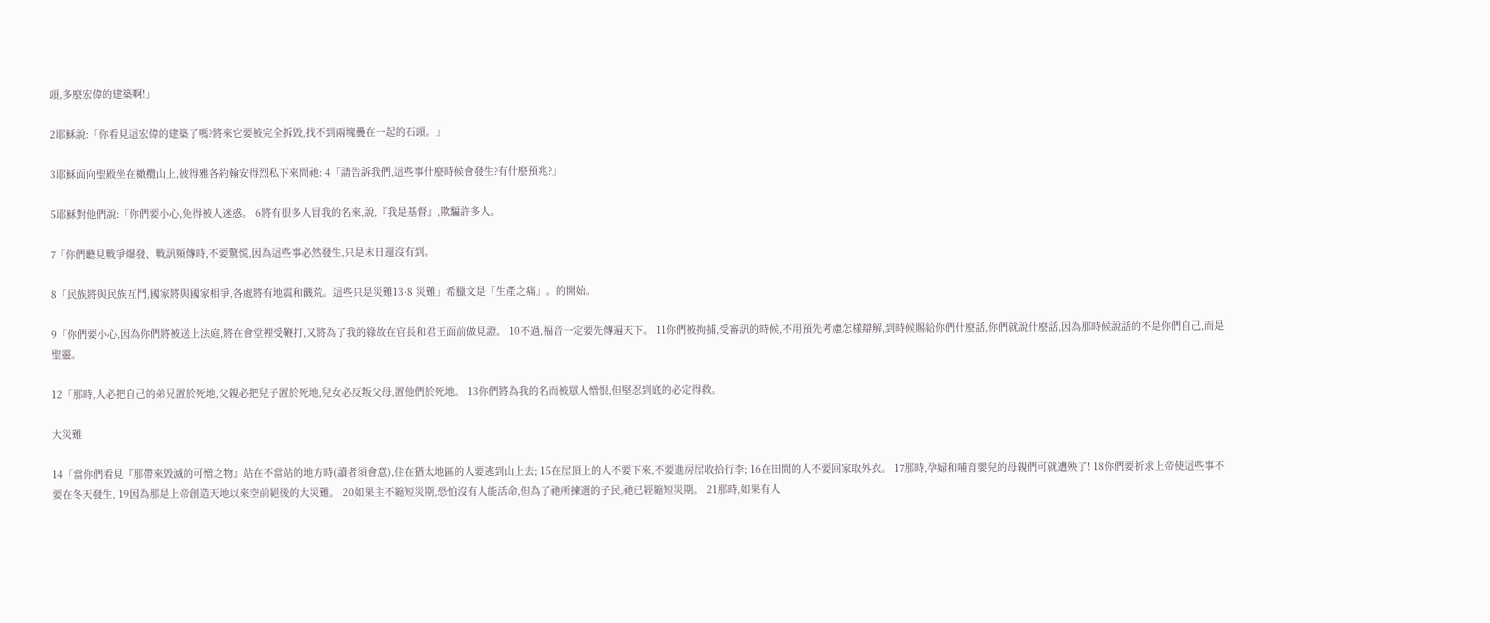頭,多麼宏偉的建築啊!」

2耶穌說:「你看見這宏偉的建築了嗎?將來它要被完全拆毀,找不到兩塊疊在一起的石頭。」

3耶穌面向聖殿坐在橄欖山上,彼得雅各約翰安得烈私下來問祂: 4「請告訴我們,這些事什麼時候會發生?有什麼預兆?」

5耶穌對他們說:「你們要小心,免得被人迷惑。 6將有很多人冒我的名來,說,『我是基督』,欺騙許多人。

7「你們聽見戰爭爆發、戰訊頻傳時,不要驚慌,因為這些事必然發生,只是末日還沒有到。

8「民族將與民族互鬥,國家將與國家相爭,各處將有地震和饑荒。這些只是災難13·8 災難」希臘文是「生產之痛」。的開始。

9「你們要小心,因為你們將被送上法庭,將在會堂裡受鞭打,又將為了我的緣故在官長和君王面前做見證。 10不過,福音一定要先傳遍天下。 11你們被拘捕,受審訊的時候,不用預先考慮怎樣辯解,到時候賜給你們什麼話,你們就說什麼話,因為那時候說話的不是你們自己,而是聖靈。

12「那時,人必把自己的弟兄置於死地,父親必把兒子置於死地,兒女必反叛父母,置他們於死地。 13你們將為我的名而被眾人憎恨,但堅忍到底的必定得救。

大災難

14「當你們看見『那帶來毀滅的可憎之物』站在不當站的地方時(讀者須會意),住在猶太地區的人要逃到山上去; 15在屋頂上的人不要下來,不要進房屋收拾行李; 16在田間的人不要回家取外衣。 17那時,孕婦和哺育嬰兒的母親們可就遭殃了! 18你們要祈求上帝使這些事不要在冬天發生, 19因為那是上帝創造天地以來空前絕後的大災難。 20如果主不縮短災期,恐怕沒有人能活命,但為了祂所揀選的子民,祂已經縮短災期。 21那時,如果有人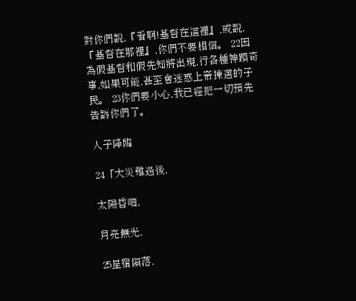對你們說,『看啊!基督在這裡』,或說,『基督在那裡』,你們不要相信。 22因為假基督和假先知將出現,行各種神蹟奇事,如果可能,甚至會迷惑上帝揀選的子民。 23你們要小心,我已經把一切預先告訴你們了。

人子降臨

24「大災難過後,

太陽昏暗,

月亮無光,

25星宿隕落,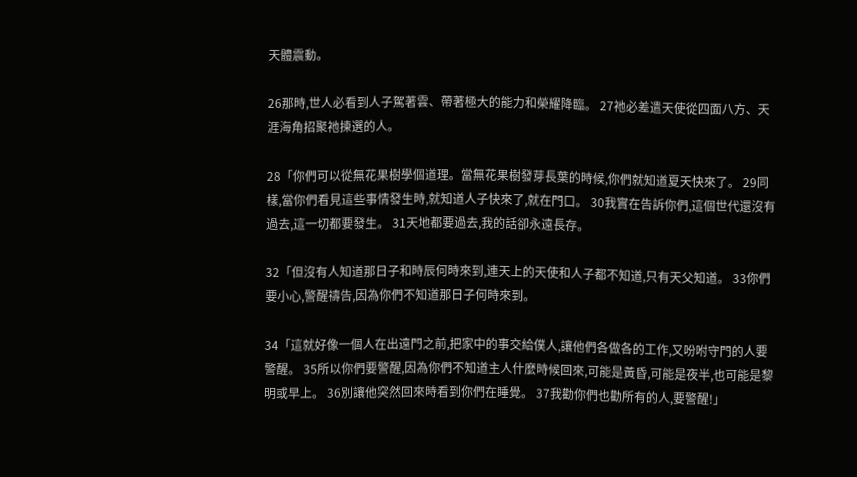天體震動。

26那時,世人必看到人子駕著雲、帶著極大的能力和榮耀降臨。 27祂必差遣天使從四面八方、天涯海角招聚祂揀選的人。

28「你們可以從無花果樹學個道理。當無花果樹發芽長葉的時候,你們就知道夏天快來了。 29同樣,當你們看見這些事情發生時,就知道人子快來了,就在門口。 30我實在告訴你們,這個世代還沒有過去,這一切都要發生。 31天地都要過去,我的話卻永遠長存。

32「但沒有人知道那日子和時辰何時來到,連天上的天使和人子都不知道,只有天父知道。 33你們要小心,警醒禱告,因為你們不知道那日子何時來到。

34「這就好像一個人在出遠門之前,把家中的事交給僕人,讓他們各做各的工作,又吩咐守門的人要警醒。 35所以你們要警醒,因為你們不知道主人什麼時候回來,可能是黃昏,可能是夜半,也可能是黎明或早上。 36別讓他突然回來時看到你們在睡覺。 37我勸你們也勸所有的人,要警醒!」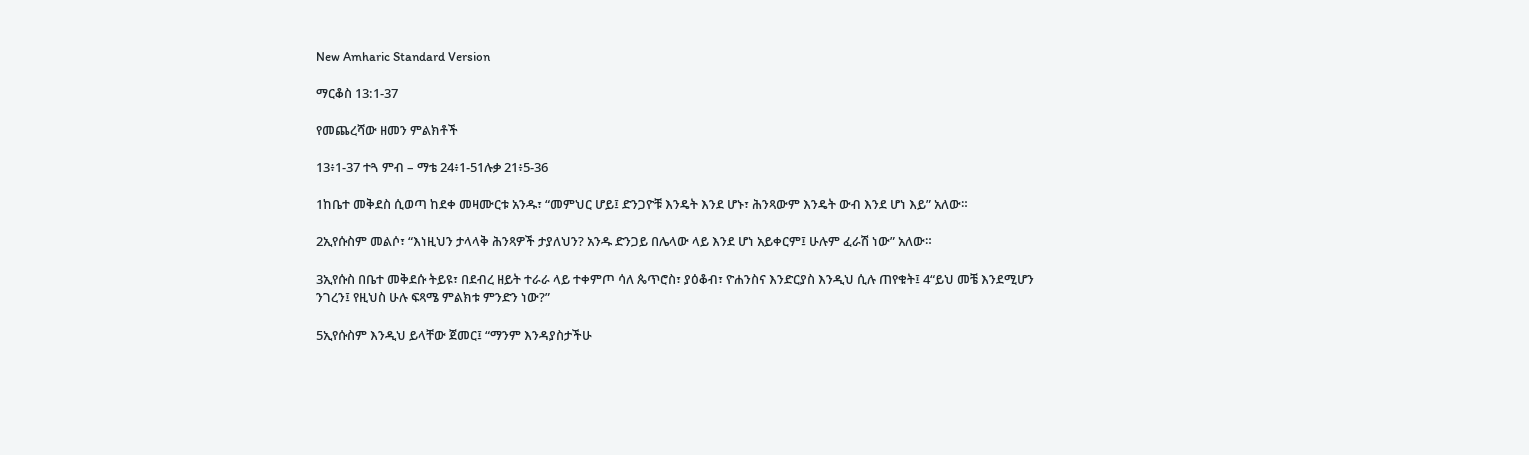New Amharic Standard Version

ማርቆስ 13:1-37

የመጨረሻው ዘመን ምልክቶች

13፥1-37 ተጓ ምብ – ማቴ 24፥1-51ሉቃ 21፥5-36

1ከቤተ መቅደስ ሲወጣ ከደቀ መዛሙርቱ አንዱ፣ “መምህር ሆይ፤ ድንጋዮቹ እንዴት እንደ ሆኑ፣ ሕንጻውም እንዴት ውብ እንደ ሆነ እይ” አለው።

2ኢየሱስም መልሶ፣ “እነዚህን ታላላቅ ሕንጻዎች ታያለህን? አንዱ ድንጋይ በሌላው ላይ እንደ ሆነ አይቀርም፤ ሁሉም ፈራሽ ነው” አለው።

3ኢየሱስ በቤተ መቅደሱ ትይዩ፣ በደብረ ዘይት ተራራ ላይ ተቀምጦ ሳለ ጴጥሮስ፣ ያዕቆብ፣ ዮሐንስና እንድርያስ እንዲህ ሲሉ ጠየቁት፤ 4“ይህ መቼ እንደሚሆን ንገረን፤ የዚህስ ሁሉ ፍጻሜ ምልክቱ ምንድን ነው?”

5ኢየሱስም እንዲህ ይላቸው ጀመር፤ “ማንም እንዳያስታችሁ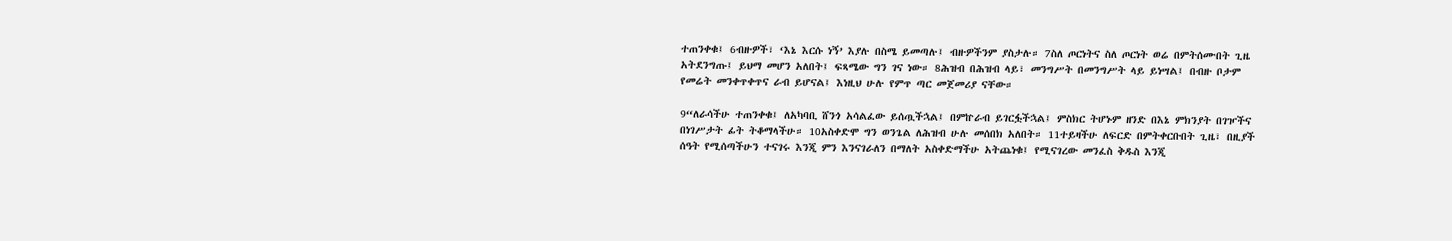ተጠንቀቁ፤ 6ብዙዎች፣ ‘እኔ እርሱ ነኝ’ እያሉ በስሜ ይመጣሉ፤ ብዙዎችንም ያስታሉ። 7ስለ ጦርነትና ስለ ጦርነት ወሬ በምትሰሙበት ጊዜ አትደንግጡ፤ ይህማ መሆን አለበት፤ ፍጻሜው ግን ገና ነው። 8ሕዝብ በሕዝብ ላይ፣ መንግሥት በመንግሥት ላይ ይነሣል፤ በብዙ ቦታም የመሬት መንቀጥቀጥና ራብ ይሆናል፤ እነዚህ ሁሉ የምጥ ጣር መጀመሪያ ናቸው።

9“ለራሳችሁ ተጠንቀቁ፤ ለአካባቢ ሸንጎ አሳልፈው ይሰጧችኋል፤ በምኵራብ ይገርፏችኋል፤ ምስክር ትሆኑም ዘንድ በእኔ ምክንያት በገዦችና በነገሥታት ፊት ትቆማላችሁ። 10አስቀድሞ ግን ወንጌል ለሕዝብ ሁሉ መሰበክ አለበት። 11ተይዛችሁ ለፍርድ በምትቀርቡበት ጊዜ፣ በዚያች ሰዓት የሚሰጣችሁን ተናገሩ እንጂ ምን እንናገራለን በማለት አስቀድማችሁ አትጨነቁ፤ የሚናገረው መንፈስ ቅዱስ እንጂ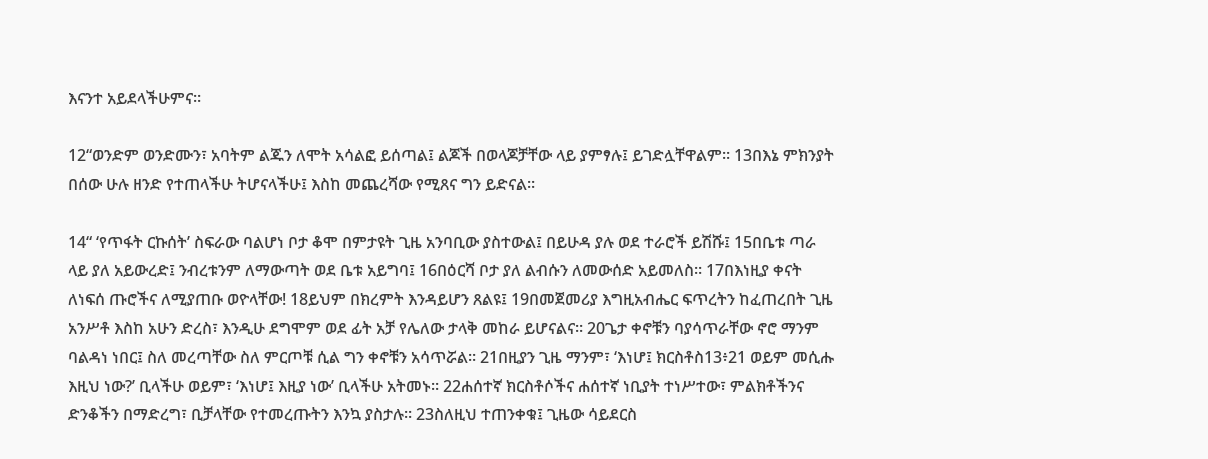እናንተ አይደላችሁምና።

12“ወንድም ወንድሙን፣ አባትም ልጁን ለሞት አሳልፎ ይሰጣል፤ ልጆች በወላጆቻቸው ላይ ያምፃሉ፤ ይገድሏቸዋልም። 13በእኔ ምክንያት በሰው ሁሉ ዘንድ የተጠላችሁ ትሆናላችሁ፤ እስከ መጨረሻው የሚጸና ግን ይድናል።

14“ ‘የጥፋት ርኩሰት’ ስፍራው ባልሆነ ቦታ ቆሞ በምታዩት ጊዜ አንባቢው ያስተውል፤ በይሁዳ ያሉ ወደ ተራሮች ይሽሹ፤ 15በቤቱ ጣራ ላይ ያለ አይውረድ፤ ንብረቱንም ለማውጣት ወደ ቤቱ አይግባ፤ 16በዕርሻ ቦታ ያለ ልብሱን ለመውሰድ አይመለስ። 17በእነዚያ ቀናት ለነፍሰ ጡሮችና ለሚያጠቡ ወዮላቸው! 18ይህም በክረምት እንዳይሆን ጸልዩ፤ 19በመጀመሪያ እግዚአብሔር ፍጥረትን ከፈጠረበት ጊዜ አንሥቶ እስከ አሁን ድረስ፣ እንዲሁ ደግሞም ወደ ፊት አቻ የሌለው ታላቅ መከራ ይሆናልና። 20ጌታ ቀኖቹን ባያሳጥራቸው ኖሮ ማንም ባልዳነ ነበር፤ ስለ መረጣቸው ስለ ምርጦቹ ሲል ግን ቀኖቹን አሳጥሯል። 21በዚያን ጊዜ ማንም፣ ‘እነሆ፤ ክርስቶስ13፥21 ወይም መሲሑ እዚህ ነው?’ ቢላችሁ ወይም፣ ‘እነሆ፤ እዚያ ነው’ ቢላችሁ አትመኑ። 22ሐሰተኛ ክርስቶሶችና ሐሰተኛ ነቢያት ተነሥተው፣ ምልክቶችንና ድንቆችን በማድረግ፣ ቢቻላቸው የተመረጡትን እንኳ ያስታሉ። 23ስለዚህ ተጠንቀቁ፤ ጊዜው ሳይደርስ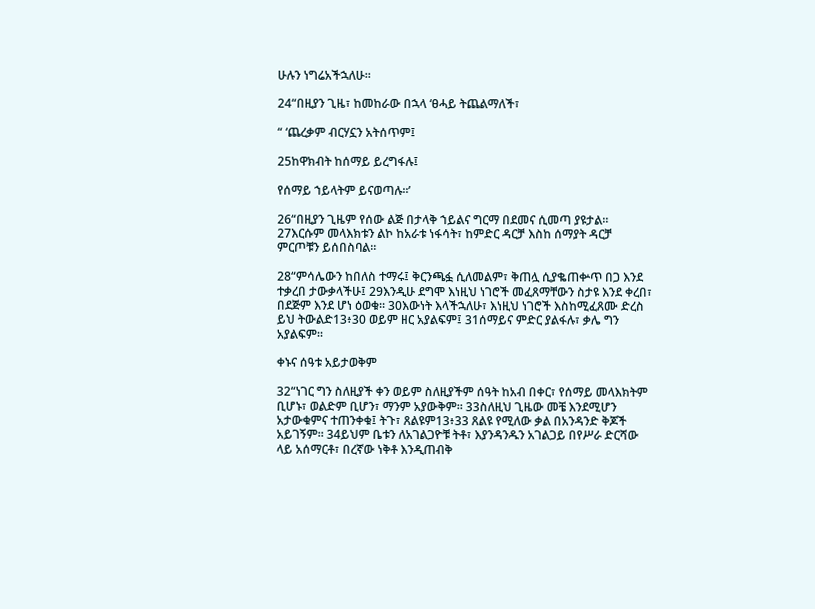ሁሉን ነግሬአችኋለሁ።

24“በዚያን ጊዜ፣ ከመከራው በኋላ ‘ፀሓይ ትጨልማለች፣

“ ‘ጨረቃም ብርሃኗን አትሰጥም፤

25ከዋክብት ከሰማይ ይረግፋሉ፤

የሰማይ ኀይላትም ይናወጣሉ።’

26“በዚያን ጊዜም የሰው ልጅ በታላቅ ኀይልና ግርማ በደመና ሲመጣ ያዩታል። 27እርሱም መላእክቱን ልኮ ከአራቱ ነፋሳት፣ ከምድር ዳርቻ እስከ ሰማያት ዳርቻ ምርጦቹን ይሰበስባል።

28“ምሳሌውን ከበለስ ተማሩ፤ ቅርንጫፏ ሲለመልም፣ ቅጠሏ ሲያቈጠቍጥ በጋ እንደ ተቃረበ ታውቃላችሁ፤ 29እንዲሁ ደግሞ እነዚህ ነገሮች መፈጸማቸውን ስታዩ እንደ ቀረበ፣ በደጅም እንደ ሆነ ዕወቁ። 30እውነት እላችኋለሁ፣ እነዚህ ነገሮች እስከሚፈጸሙ ድረስ ይህ ትውልድ13፥30 ወይም ዘር አያልፍም፤ 31ሰማይና ምድር ያልፋሉ፣ ቃሌ ግን አያልፍም።

ቀኑና ሰዓቱ አይታወቅም

32“ነገር ግን ስለዚያች ቀን ወይም ስለዚያችም ሰዓት ከአብ በቀር፣ የሰማይ መላእክትም ቢሆኑ፣ ወልድም ቢሆን፣ ማንም አያውቅም። 33ስለዚህ ጊዜው መቼ እንደሚሆን አታውቁምና ተጠንቀቁ፤ ትጉ፣ ጸልዩም13፥33 ጸልዩ የሚለው ቃል በአንዳንድ ቅጆች አይገኝም። 34ይህም ቤቱን ለአገልጋዮቹ ትቶ፣ እያንዳንዱን አገልጋይ በየሥራ ድርሻው ላይ አሰማርቶ፣ በረኛው ነቅቶ እንዲጠብቅ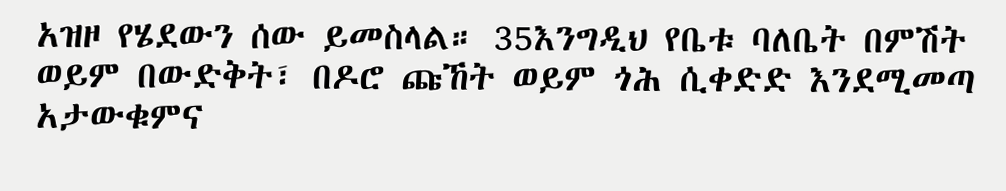አዝዞ የሄደውን ሰው ይመስላል። 35እንግዲህ የቤቱ ባለቤት በምሽት ወይም በውድቅት፣ በዶሮ ጩኸት ወይም ጎሕ ሲቀድድ እንደሚመጣ አታውቁምና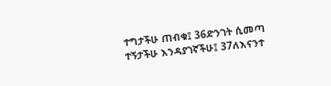ተግታችሁ ጠብቁ፤ 36ድንገት ሲመጣ ተኝታችሁ እንዳያገኛችሁ፤ 37ለእናንተ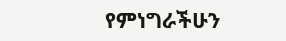የምነግራችሁን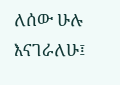ለሰው ሁሉ እናገራለሁ፤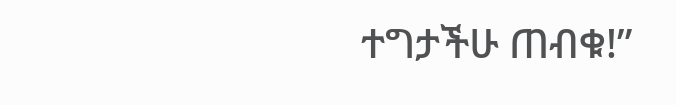ተግታችሁ ጠብቁ!”